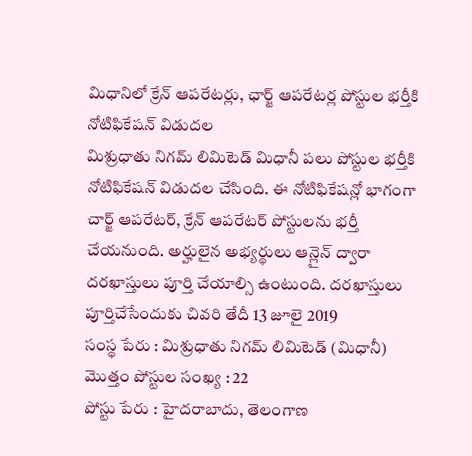మిధానిలో క్రేన్ ఆపరేటర్లు, ఛార్జ్ ఆపరేటర్ల పోస్టుల భర్తీకి నోటిఫికేషన్ విడుదల
మిశ్రుధాతు నిగమ్ లిమిటెడ్ మిధానీ పలు పోస్టుల భర్తీకి నోటిఫికేషన్ విడుదల చేసింది. ఈ నోటిఫికేషన్లో భాగంగా చార్జ్ ఆపరేటర్, క్రేన్ ఆపరేటర్ పోస్టులను భర్తీ చేయనుంది. అర్హులైన అభ్యర్థులు ఆన్లైన్ ద్వారా దరఖాస్తులు పూర్తి చేయాల్సి ఉంటుంది. దరఖాస్తులు పూర్తిచేసేందుకు చివరి తేదీ 13 జూలై 2019
సంస్థ పేరు : మిశ్రుధాతు నిగమ్ లిమిటెడ్ (మిధానీ)
మొత్తం పోస్టుల సంఖ్య : 22
పోస్టు పేరు : హైదరాబాదు, తెలంగాణ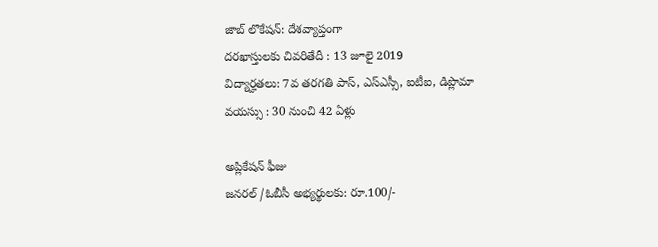జాబ్ లొకేషన్: దేశవ్యాప్తంగా
దరఖాస్తులకు చివరితేదీ : 13 జూలై 2019
విద్యార్హతలు: 7వ తరగతి పాస్, ఎస్ఎస్సీ, ఐటీఐ, డిప్లొమా
వయస్సు : 30 నుంచి 42 ఏళ్లు

అప్లికేషన్ ఫీజు
జనరల్ /ఓబీసీ అభ్యర్థులకు: రూ.100/-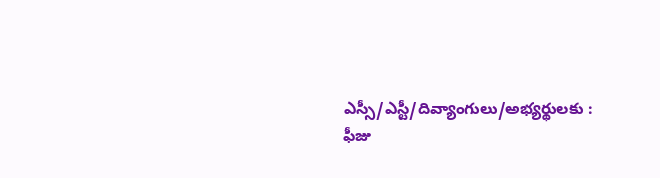ఎస్సీ/ఎస్టీ/దివ్యాంగులు/అభ్యర్థులకు : ఫీజు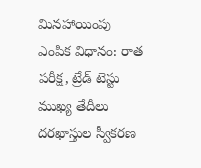మినహాయింపు
ఎంపిక విధానం: రాత పరీక్ష, ట్రేడ్ టెస్టు
ముఖ్య తేదీలు
దరఖాస్తుల స్వీకరణ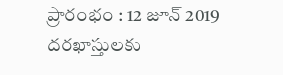ప్రారంభం : 12 జూన్ 2019
దరఖాస్తులకు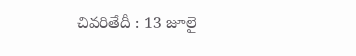చివరితేదీ : 13 జూలై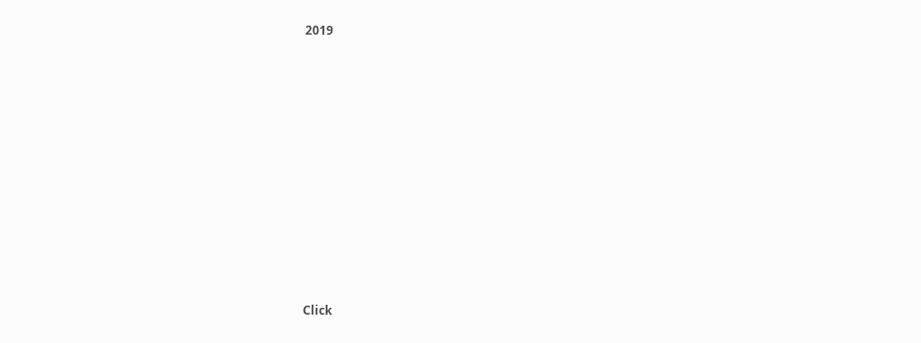2019












Click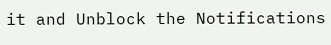it and Unblock the Notifications